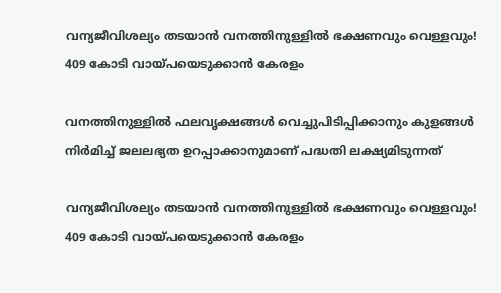വന്യജീവിശല്യം തടയാൻ വനത്തിനുള്ളിൽ ഭക്ഷണവും വെള്ളവും! 409 കോടി വായ്പയെടുക്കാൻ കേരളം

വനത്തിനുള്ളിൽ ഫലവൃക്ഷങ്ങൾ വെച്ചുപിടിപ്പിക്കാനും കുളങ്ങൾ നിർമിച്ച് ജലലഭ്യത ഉറപ്പാക്കാനുമാണ് പദ്ധതി ലക്ഷ്യമിടുന്നത്

വന്യജീവിശല്യം തടയാൻ വനത്തിനുള്ളിൽ ഭക്ഷണവും വെള്ളവും! 409 കോടി വായ്പയെടുക്കാൻ കേരളം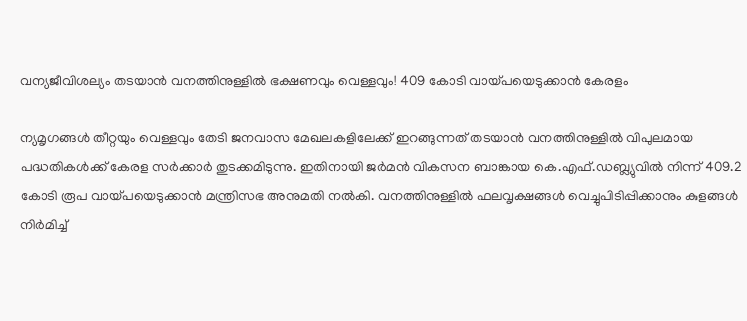വന്യജീവിശല്യം തടയാൻ വനത്തിനുള്ളിൽ ഭക്ഷണവും വെള്ളവും! 409 കോടി വായ്പയെടുക്കാൻ കേരളം

ന്യമൃഗങ്ങൾ തീറ്റയും വെള്ളവും തേടി ജനവാസ മേഖലകളിലേക്ക് ഇറങ്ങുന്നത് തടയാൻ വനത്തിനുള്ളിൽ വിപുലമായ പദ്ധതികൾക്ക് കേരള സർക്കാർ തുടക്കമിടുന്നു. ഇതിനായി ജർമൻ വികസന ബാങ്കായ കെ.എഫ്.ഡബ്ല്യുവിൽ നിന്ന് 409.2 കോടി രൂപ വായ്പയെടുക്കാൻ മന്ത്രിസഭ അനുമതി നൽകി. വനത്തിനുള്ളിൽ ഫലവൃക്ഷങ്ങൾ വെച്ചുപിടിപ്പിക്കാനും കുളങ്ങൾ നിർമിച്ച്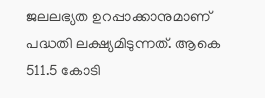ജലലഭ്യത ഉറപ്പാക്കാനുമാണ് പദ്ധതി ലക്ഷ്യമിടുന്നത്. ആകെ 511.5 കോടി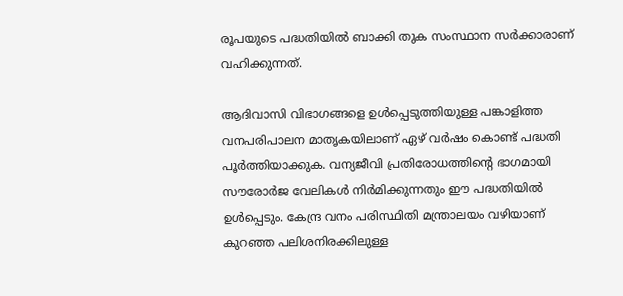രൂപയുടെ പദ്ധതിയിൽ ബാക്കി തുക സംസ്ഥാന സർക്കാരാണ് വഹിക്കുന്നത്.

ആദിവാസി വിഭാഗങ്ങളെ ഉൾപ്പെടുത്തിയുള്ള പങ്കാളിത്ത വനപരിപാലന മാതൃകയിലാണ് ഏഴ് വർഷം കൊണ്ട് പദ്ധതി പൂർത്തിയാക്കുക. വന്യജീവി പ്രതിരോധത്തിന്റെ ഭാഗമായി സൗരോർജ വേലികൾ നിർമിക്കുന്നതും ഈ പദ്ധതിയിൽ ഉൾപ്പെടും. കേന്ദ്ര വനം പരിസ്ഥിതി മന്ത്രാലയം വഴിയാണ് കുറഞ്ഞ പലിശനിരക്കിലുള്ള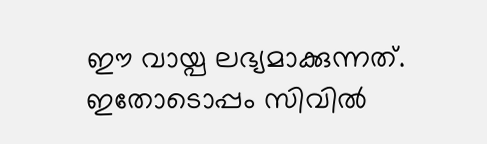ഈ വായ്പ ലഭ്യമാക്കുന്നത്. ഇതോടൊപ്പം സിവിൽ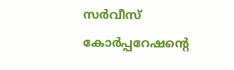സർവീസ് കോർപ്പറേഷന്റെ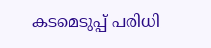കടമെടുപ്പ് പരിധി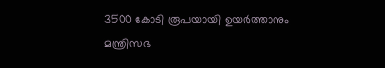3500 കോടി രൂപയായി ഉയർത്താനും മന്ത്രിസഭ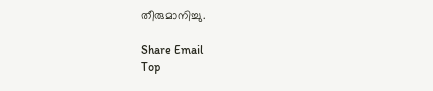തീരുമാനിച്ചു.

Share Email
Top